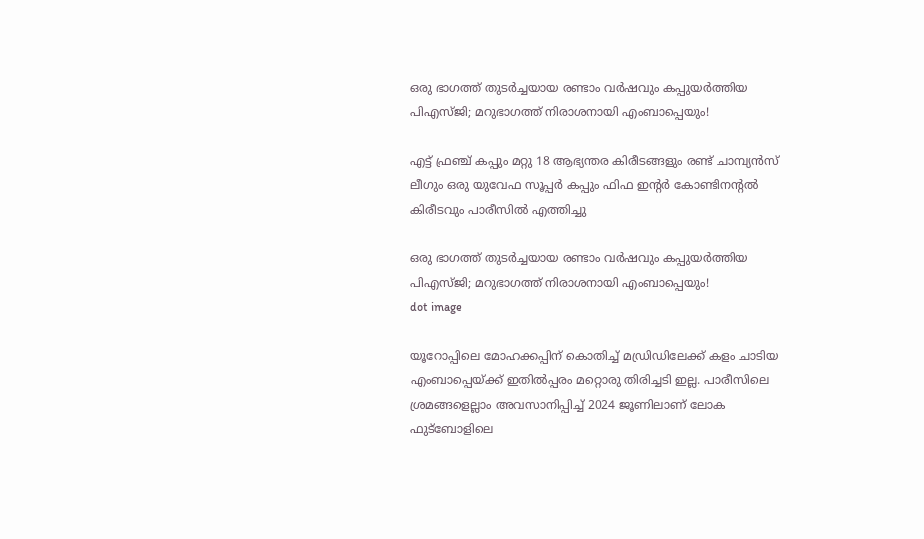ഒരു ഭാഗത്ത് തുടർച്ചയായ രണ്ടാം വർഷവും കപ്പുയർത്തിയ പിഎസ്ജി; മറുഭാഗത്ത് നിരാശനായി എംബാപ്പെയും!

എട്ട് ഫ്രഞ്ച് കപ്പും മറ്റു 18 ആഭ്യന്തര കിരീടങ്ങളും രണ്ട് ചാമ്പ്യന്‍സ് ലീഗും ഒരു യുവേഫ സൂപ്പര്‍ കപ്പും ഫിഫ ഇന്റര്‍ കോണ്ടിനന്റല്‍ കിരീടവും പാരീസില്‍ എത്തിച്ചു

ഒരു ഭാഗത്ത് തുടർച്ചയായ രണ്ടാം വർഷവും കപ്പുയർത്തിയ പിഎസ്ജി; മറുഭാഗത്ത് നിരാശനായി എംബാപ്പെയും!
dot image

യൂറോപ്പിലെ മോഹക്കപ്പിന് കൊതിച്ച് മഡ്രിഡിലേക്ക് കളം ചാടിയ എംബാപ്പെയ്ക്ക് ഇതില്‍പ്പരം മറ്റൊരു തിരിച്ചടി ഇല്ല. പാരീസിലെ ശ്രമങ്ങളെല്ലാം അവസാനിപ്പിച്ച് 2024 ജൂണിലാണ് ലോക ഫുട്ബോളിലെ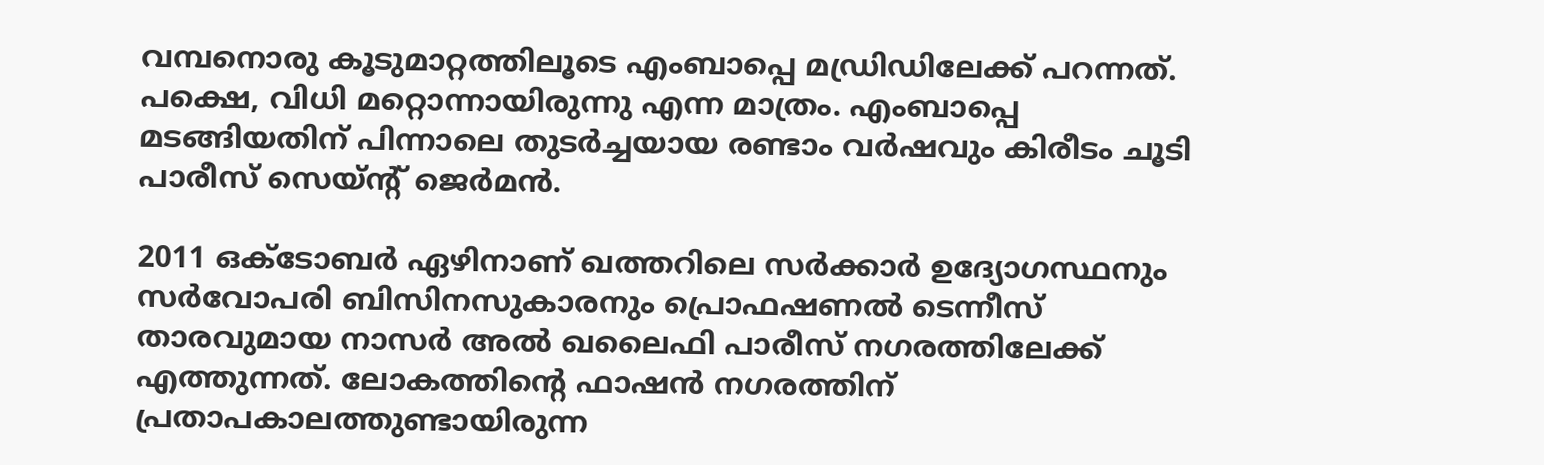വമ്പനൊരു കൂടുമാറ്റത്തിലൂടെ എംബാപ്പെ മഡ്രിഡിലേക്ക് പറന്നത്. പക്ഷെ, വിധി മറ്റൊന്നായിരുന്നു എന്ന മാത്രം. എംബാപ്പെ മടങ്ങിയതിന് പിന്നാലെ തുടര്‍ച്ചയായ രണ്ടാം വര്‍ഷവും കിരീടം ചൂടി പാരീസ് സെയ്ന്റ് ജെര്‍മന്‍.

2011 ഒക്ടോബര്‍ ഏഴിനാണ് ഖത്തറിലെ സര്‍ക്കാര്‍ ഉദ്യോഗസ്ഥനും സര്‍വോപരി ബിസിനസുകാരനും പ്രൊഫഷണല്‍ ടെന്നീസ് താരവുമായ നാസര്‍ അല്‍ ഖലൈഫി പാരീസ് നഗരത്തിലേക്ക് എത്തുന്നത്. ലോകത്തിന്റെ ഫാഷന്‍ നഗരത്തിന് പ്രതാപകാലത്തുണ്ടായിരുന്ന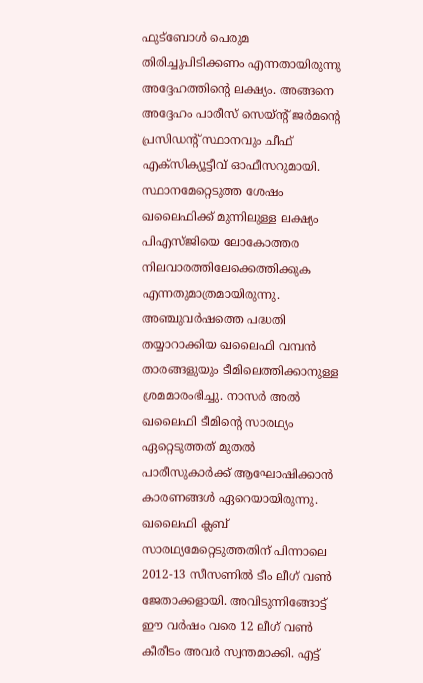ഫുട്ബോള്‍ പെരുമ തിരിച്ചുപിടിക്കണം എന്നതായിരുന്നു അദ്ദേഹത്തിന്റെ ലക്ഷ്യം. അങ്ങനെ അദ്ദേഹം പാരീസ് സെയ്ന്റ് ജര്‍മന്റെ പ്രസിഡന്റ് സ്ഥാനവും ചീഫ് എക്സിക്യൂട്ടീവ് ഓഫീസറുമായി. സ്ഥാനമേറ്റെടുത്ത ശേഷം ഖലൈഫിക്ക് മുന്നിലുള്ള ലക്ഷ്യം പിഎസ്ജിയെ ലോകോത്തര നിലവാരത്തിലേക്കെത്തിക്കുക എന്നതുമാത്രമായിരുന്നു. അഞ്ചുവര്‍ഷത്തെ പദ്ധതി തയ്യാറാക്കിയ ഖലൈഫി വമ്പന്‍ താരങ്ങളുയും ടീമിലെത്തിക്കാനുള്ള ശ്രമമാരംഭിച്ചു. നാസര്‍ അല്‍ ഖലൈഫി ടീമിന്റെ സാരഥ്യം ഏറ്റെടുത്തത് മുതല്‍ പാരീസുകാര്‍ക്ക് ആഘോഷിക്കാന്‍ കാരണങ്ങൾ ഏറെയായിരുന്നു. ഖലൈഫി ക്ലബ് സാരഥ്യമേറ്റെടുത്തതിന് പിന്നാലെ 2012-13 സീസണില്‍ ടീം ലീഗ് വണ്‍ ജേതാക്കളായി. അവിടുന്നിങ്ങോട്ട് ഈ വര്‍ഷം വരെ 12 ലീഗ് വണ്‍ കീരീടം അവർ സ്വന്തമാക്കി. എട്ട്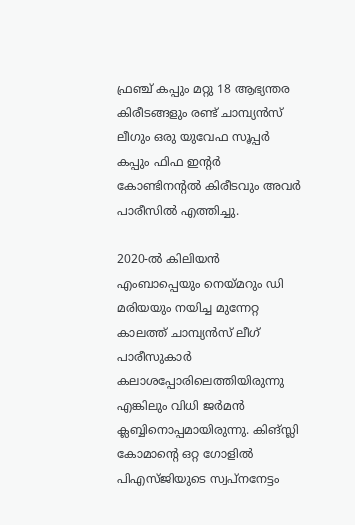ഫ്രഞ്ച് കപ്പും മറ്റു 18 ആഭ്യന്തര കിരീടങ്ങളും രണ്ട് ചാമ്പ്യന്‍സ് ലീഗും ഒരു യുവേഫ സൂപ്പര്‍ കപ്പും ഫിഫ ഇന്റര്‍ കോണ്ടിനന്റല്‍ കിരീടവും അവർ പാരീസില്‍ എത്തിച്ചു.

2020-ല്‍ കിലിയന്‍ എംബാപ്പെയും നെയ്മറും ഡി മരിയയും നയിച്ച മുന്നേറ്റ കാലത്ത് ചാമ്പ്യന്‍സ് ലീഗ് പാരീസുകാർ കലാശപ്പോരിലെത്തിയിരുന്നു എങ്കിലും വിധി ജര്‍മന്‍ ക്ലബ്ബിനൊപ്പമായിരുന്നു. കിങ്സ്ലി കോമാന്റെ ഒറ്റ ഗോളില്‍ പിഎസ്ജിയുടെ സ്വപ്നനേട്ടം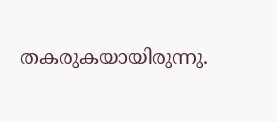തകരുകയായിരുന്നു.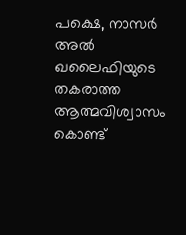പക്ഷെ, നാസര്‍ അല്‍ ഖലൈഫിയുടെ തകരാത്ത ആത്മവിശ്വാസം കൊണ്ട്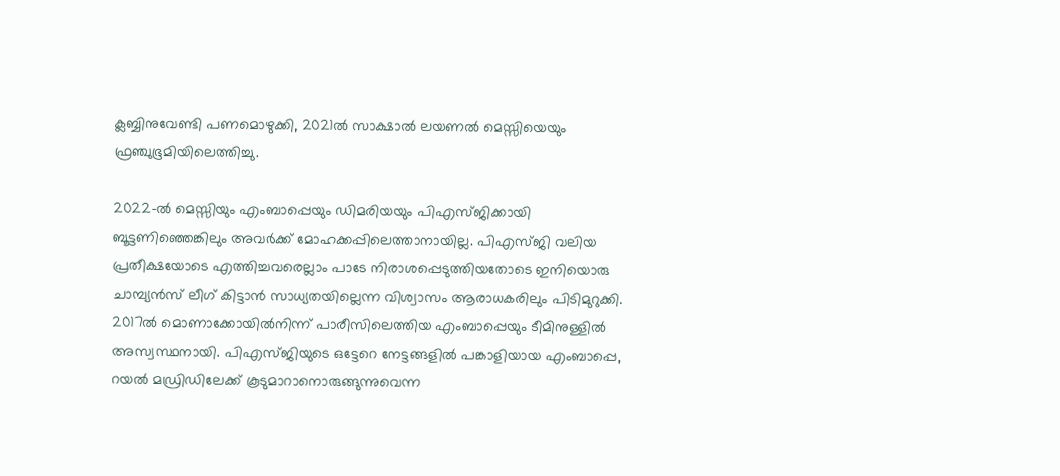ക്ലബ്ബിനുവേണ്ടി പണമൊഴുക്കി, 2021ല്‍ സാക്ഷാല്‍ ലയണല്‍ മെസ്സിയെയും ഫ്രഞ്ചുഭൂമിയിലെത്തിച്ചു.

2022-ല്‍ മെസ്സിയും എംബാപ്പെയും ഡിമരിയയും പിഎസ്ജിക്കായി ബൂട്ടണിഞ്ഞെങ്കിലും അവർക്ക് മോഹക്കപ്പിലെത്താനായില്ല. പിഎസ്ജി വലിയ പ്രതീക്ഷയോടെ എത്തിച്ചവരെല്ലാം പാടേ നിരാശപ്പെടുത്തിയതോടെ ഇനിയൊരു ചാമ്പ്യന്‍സ് ലീഗ് കിട്ടാന്‍ സാധ്യതയില്ലെന്ന വിശ്വാസം ആരാധകരിലും പിടിമുറുക്കി. 2017ല്‍ മൊണാക്കോയില്‍നിന്ന് പാരീസിലെത്തിയ എംബാപ്പെയും ടീമിനുള്ളില്‍ അസ്വസ്ഥനായി. പിഎസ്ജിയുടെ ഒട്ടേറെ നേട്ടങ്ങളില്‍ പങ്കാളിയായ എംബാപ്പെ, റയല്‍ മഡ്രിഡിലേക്ക് കൂടുമാറാനൊരുങ്ങുന്നുവെന്ന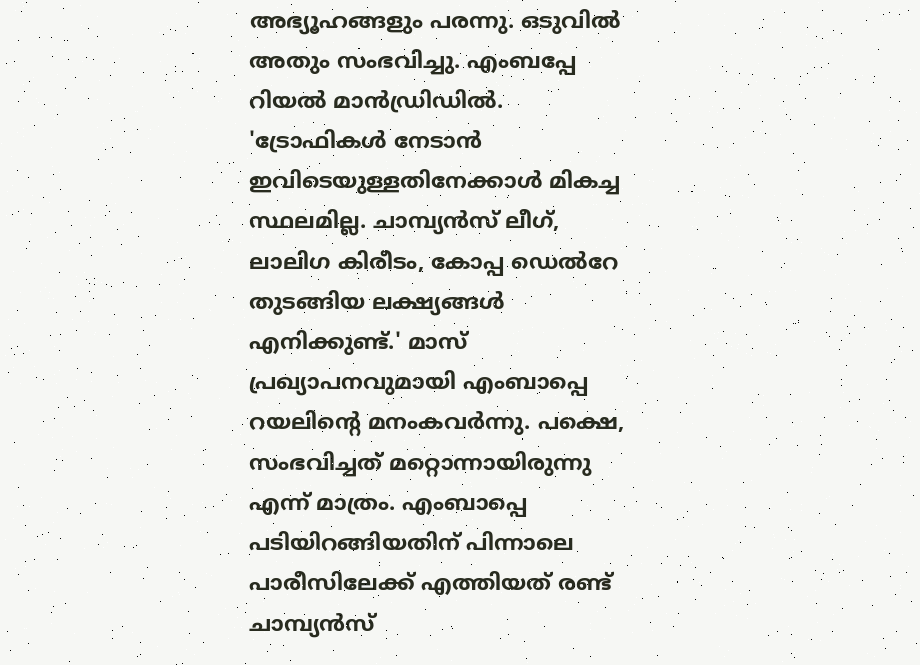അഭ്യൂഹങ്ങളും പരന്നു. ഒടുവിൽ അതും സംഭവിച്ചു. എംബപ്പേ റിയൽ മാൻഡ്രിഡിൽ. 'ട്രോഫികള്‍ നേടാന്‍ ഇവിടെയുള്ളതിനേക്കാള്‍ മികച്ച സ്ഥലമില്ല. ചാമ്പ്യന്‍സ് ലീഗ്, ലാലിഗ കിരീടം, കോപ്പ ഡെല്‍റേ തുടങ്ങിയ ലക്ഷ്യങ്ങള്‍ എനിക്കുണ്ട്.' മാസ് പ്രഖ്യാപനവുമായി എംബാപ്പെ റയലിന്റെ മനംകവര്‍ന്നു. പക്ഷെ, സംഭവിച്ചത് മറ്റൊന്നായിരുന്നു എന്ന് മാത്രം. എംബാപ്പെ പടിയിറങ്ങിയതിന് പിന്നാലെ പാരീസിലേക്ക് എത്തിയത് രണ്ട് ചാമ്പ്യന്‍സ്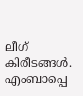ലീഗ് കിരീടങ്ങൾ. എംബാപ്പെ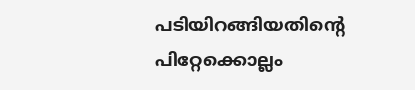പടിയിറങ്ങിയതിന്റെ പിറ്റേക്കൊല്ലം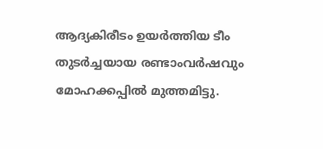ആദ്യകിരീടം ഉയര്‍ത്തിയ ടീം തുടര്‍ച്ചയായ രണ്ടാംവര്‍ഷവും മോഹക്കപ്പില്‍ മുത്തമിട്ടു.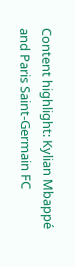Content highlight: Kylian Mbappé and Paris Saint-Germain FC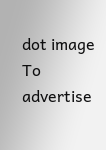dot image
To advertise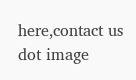here,contact us
dot image